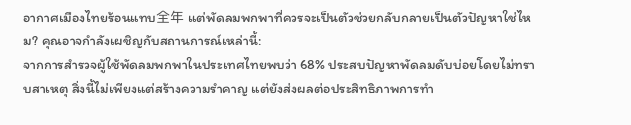อากาศเมืองไทยร้อนแทบ全年 แต่พัดลมพกพาที่ควรจะเป็นตัวช่วยกลับกลายเป็นตัวปัญหาใช่ไหม? คุณอาจกำลังเผชิญกับสถานการณ์เหล่านี้:
จากการสำรวจผู้ใช้พัดลมพกพาในประเทศไทยพบว่า 68% ประสบปัญหาพัดลมดับบ่อยโดยไม่ทราบสาเหตุ สิ่งนี้ไม่เพียงแต่สร้างความรำคาญ แต่ยังส่งผลต่อประสิทธิภาพการทำ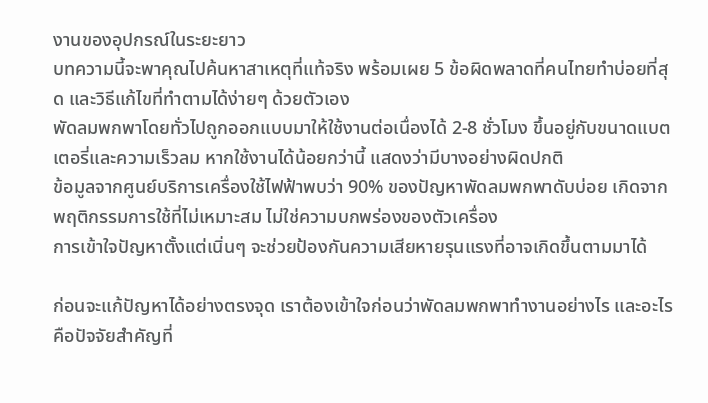งานของอุปกรณ์ในระยะยาว
บทความนี้จะพาคุณไปค้นหาสาเหตุที่แท้จริง พร้อมเผย 5 ข้อผิดพลาดที่คนไทยทำบ่อยที่สุด และวิธีแก้ไขที่ทำตามได้ง่ายๆ ด้วยตัวเอง
พัดลมพกพาโดยทั่วไปถูกออกแบบมาให้ใช้งานต่อเนื่องได้ 2-8 ชั่วโมง ขึ้นอยู่กับขนาดแบตเตอรี่และความเร็วลม หากใช้งานได้น้อยกว่านี้ แสดงว่ามีบางอย่างผิดปกติ
ข้อมูลจากศูนย์บริการเครื่องใช้ไฟฟ้าพบว่า 90% ของปัญหาพัดลมพกพาดับบ่อย เกิดจากพฤติกรรมการใช้ที่ไม่เหมาะสม ไม่ใช่ความบกพร่องของตัวเครื่อง
การเข้าใจปัญหาตั้งแต่เนิ่นๆ จะช่วยป้องกันความเสียหายรุนแรงที่อาจเกิดขึ้นตามมาได้

ก่อนจะแก้ปัญหาได้อย่างตรงจุด เราต้องเข้าใจก่อนว่าพัดลมพกพาทำงานอย่างไร และอะไรคือปัจจัยสำคัญที่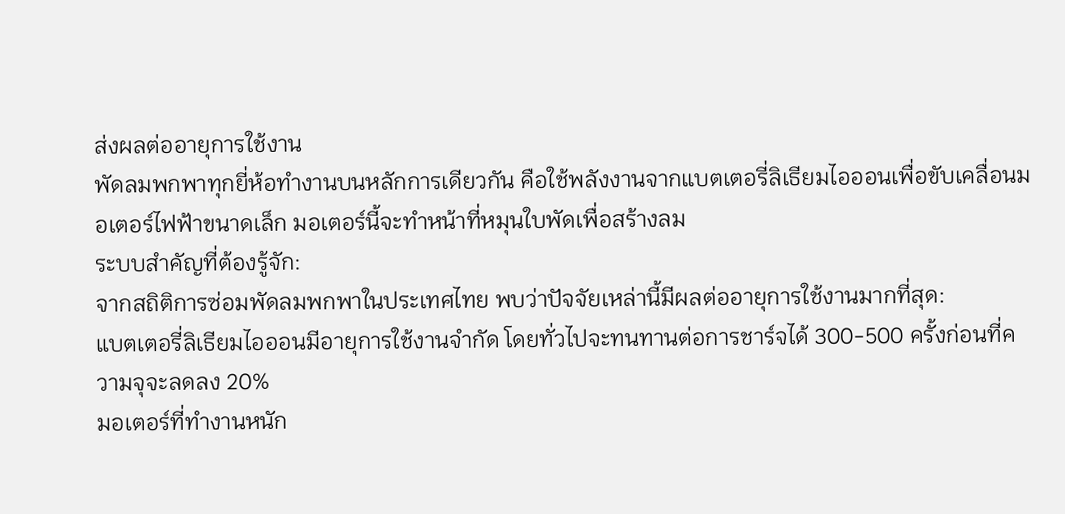ส่งผลต่ออายุการใช้งาน
พัดลมพกพาทุกยี่ห้อทำงานบนหลักการเดียวกัน คือใช้พลังงานจากแบตเตอรี่ลิเธียมไอออนเพื่อขับเคลื่อนมอเตอร์ไฟฟ้าขนาดเล็ก มอเตอร์นี้จะทำหน้าที่หมุนใบพัดเพื่อสร้างลม
ระบบสำคัญที่ต้องรู้จัก:
จากสถิติการซ่อมพัดลมพกพาในประเทศไทย พบว่าปัจจัยเหล่านี้มีผลต่ออายุการใช้งานมากที่สุด:
แบตเตอรี่ลิเธียมไอออนมีอายุการใช้งานจำกัด โดยทั่วไปจะทนทานต่อการชาร์จได้ 300-500 ครั้งก่อนที่ความจุจะลดลง 20%
มอเตอร์ที่ทำงานหนัก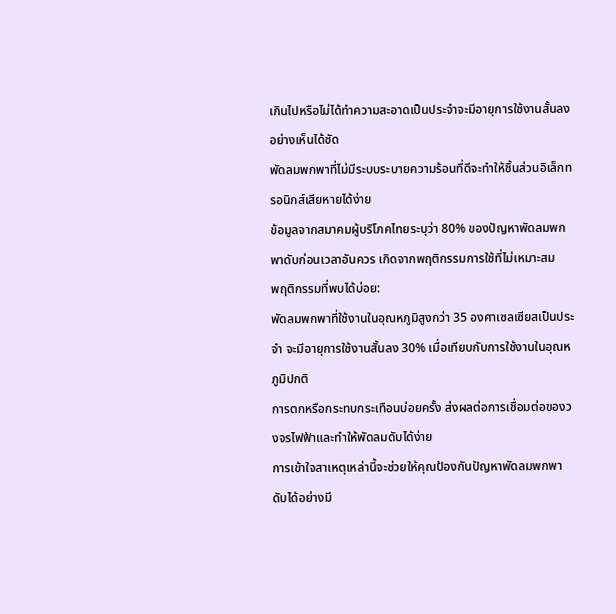เกินไปหรือไม่ได้ทำความสะอาดเป็นประจำจะมีอายุการใช้งานสั้นลงอย่างเห็นได้ชัด
พัดลมพกพาที่ไม่มีระบบระบายความร้อนที่ดีจะทำให้ชิ้นส่วนอิเล็กทรอนิกส์เสียหายได้ง่าย
ข้อมูลจากสมาคมผู้บริโภคไทยระบุว่า 80% ของปัญหาพัดลมพกพาดับก่อนเวลาอันควร เกิดจากพฤติกรรมการใช้ที่ไม่เหมาะสม
พฤติกรรมที่พบได้บ่อย:
พัดลมพกพาที่ใช้งานในอุณหภูมิสูงกว่า 35 องศาเซลเซียสเป็นประจำ จะมีอายุการใช้งานสั้นลง 30% เมื่อเทียบกับการใช้งานในอุณหภูมิปกติ
การตกหรือกระทบกระเทือนบ่อยครั้ง ส่งผลต่อการเชื่อมต่อของวงจรไฟฟ้าและทำให้พัดลมดับได้ง่าย
การเข้าใจสาเหตุเหล่านี้จะช่วยให้คุณป้องกันปัญหาพัดลมพกพาดับได้อย่างมี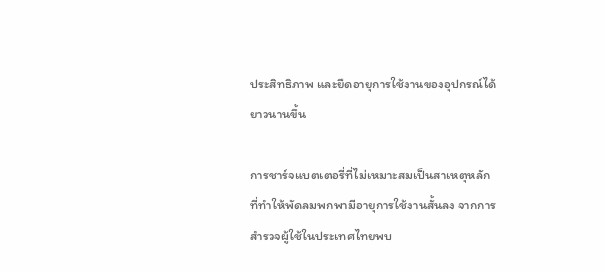ประสิทธิภาพ และยืดอายุการใช้งานของอุปกรณ์ได้ยาวนานขึ้น

การชาร์จแบตเตอรี่ที่ไม่เหมาะสมเป็นสาเหตุหลักที่ทำให้พัดลมพกพามีอายุการใช้งานสั้นลง จากการสำรวจผู้ใช้ในประเทศไทยพบ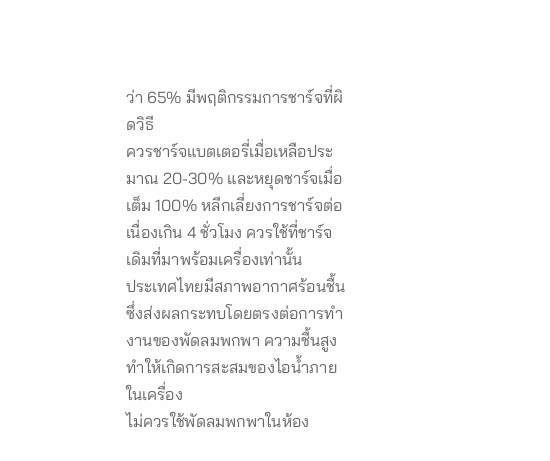ว่า 65% มีพฤติกรรมการชาร์จที่ผิดวิธี
ควรชาร์จแบตเตอรี่เมื่อเหลือประมาณ 20-30% และหยุดชาร์จเมื่อเต็ม 100% หลีกเลี่ยงการชาร์จต่อเนื่องเกิน 4 ชั่วโมง ควรใช้ที่ชาร์จเดิมที่มาพร้อมเครื่องเท่านั้น
ประเทศไทยมีสภาพอากาศร้อนชื้น ซึ่งส่งผลกระทบโดยตรงต่อการทำงานของพัดลมพกพา ความชื้นสูงทำให้เกิดการสะสมของไอน้ำภายในเครื่อง
ไม่ควรใช้พัดลมพกพาในห้อง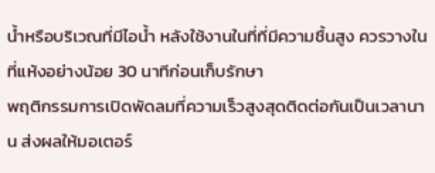น้ำหรือบริเวณที่มีไอน้ำ หลังใช้งานในที่ที่มีความชื้นสูง ควรวางในที่แห้งอย่างน้อย 30 นาทีก่อนเก็บรักษา
พฤติกรรมการเปิดพัดลมที่ความเร็วสูงสุดติดต่อกันเป็นเวลานาน ส่งผลให้มอเตอร์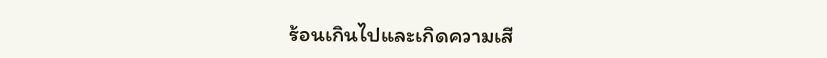ร้อนเกินไปและเกิดความเสี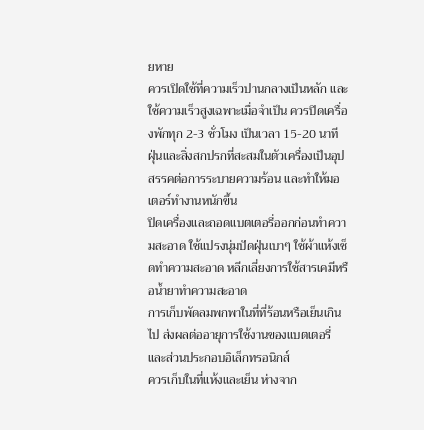ยหาย
ควรเปิดใช้ที่ความเร็วปานกลางเป็นหลัก และใช้ความเร็วสูงเฉพาะเมื่อจำเป็น ควรปิดเครื่องพักทุก 2-3 ชั่วโมง เป็นเวลา 15-20 นาที
ฝุ่นและสิ่งสกปรกที่สะสมในตัวเครื่องเป็นอุปสรรคต่อการระบายความร้อน และทำให้มอเตอร์ทำงานหนักขึ้น
ปิดเครื่องและถอดแบตเตอรี่ออกก่อนทำความสะอาด ใช้แปรงนุ่มปัดฝุ่นเบาๆ ใช้ผ้าแห้งเช็ดทำความสะอาด หลีกเลี่ยงการใช้สารเคมีหรือน้ำยาทำความสะอาด
การเก็บพัดลมพกพาในที่ที่ร้อนหรือเย็นเกินไป ส่งผลต่ออายุการใช้งานของแบตเตอรี่และส่วนประกอบอิเล็กทรอนิกส์
ควรเก็บในที่แห้งและเย็น ห่างจาก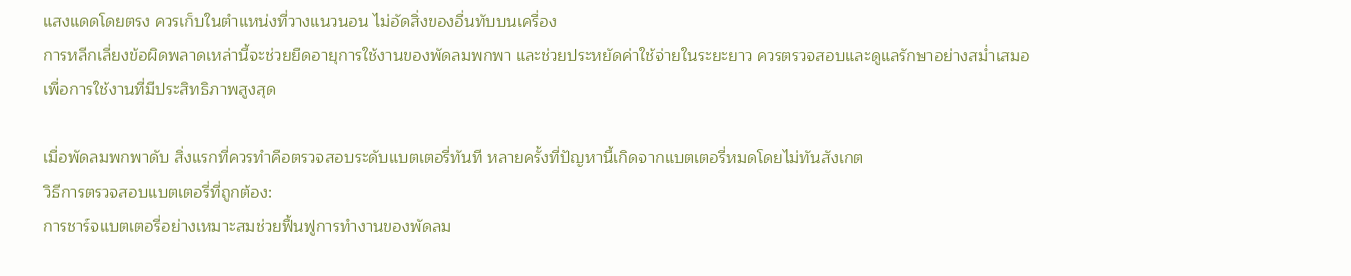แสงแดดโดยตรง ควรเก็บในตำแหน่งที่วางแนวนอน ไม่อัดสิ่งของอื่นทับบนเครื่อง
การหลีกเลี่ยงข้อผิดพลาดเหล่านี้จะช่วยยืดอายุการใช้งานของพัดลมพกพา และช่วยประหยัดค่าใช้จ่ายในระยะยาว ควรตรวจสอบและดูแลรักษาอย่างสม่ำเสมอเพื่อการใช้งานที่มีประสิทธิภาพสูงสุด

เมื่อพัดลมพกพาดับ สิ่งแรกที่ควรทำคือตรวจสอบระดับแบตเตอรี่ทันที หลายครั้งที่ปัญหานี้เกิดจากแบตเตอรี่หมดโดยไม่ทันสังเกต
วิธีการตรวจสอบแบตเตอรี่ที่ถูกต้อง:
การชาร์จแบตเตอรี่อย่างเหมาะสมช่วยฟื้นฟูการทำงานของพัดลม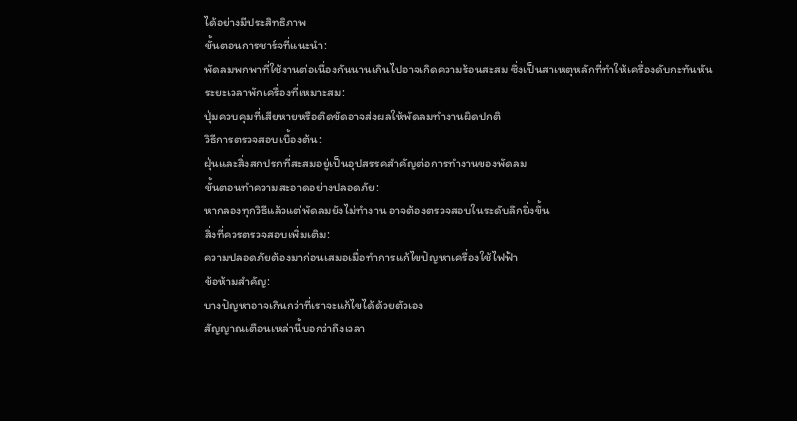ได้อย่างมีประสิทธิภาพ
ขั้นตอนการชาร์จที่แนะนำ:
พัดลมพกพาที่ใช้งานต่อเนื่องกันนานเกินไปอาจเกิดความร้อนสะสม ซึ่งเป็นสาเหตุหลักที่ทำให้เครื่องดับกะทันหัน
ระยะเวลาพักเครื่องที่เหมาะสม:
ปุ่มควบคุมที่เสียหายหรือติดขัดอาจส่งผลให้พัดลมทำงานผิดปกติ
วิธีการตรวจสอบเบื้องต้น:
ฝุ่นและสิ่งสกปรกที่สะสมอยู่เป็นอุปสรรคสำคัญต่อการทำงานของพัดลม
ขั้นตอนทำความสะอาดอย่างปลอดภัย:
หากลองทุกวิธีแล้วแต่พัดลมยังไม่ทำงาน อาจต้องตรวจสอบในระดับลึกยิ่งขึ้น
สิ่งที่ควรตรวจสอบเพิ่มเติม:
ความปลอดภัยต้องมาก่อนเสมอเมื่อทำการแก้ไขปัญหาเครื่องใช้ไฟฟ้า
ข้อห้ามสำคัญ:
บางปัญหาอาจเกินกว่าที่เราจะแก้ไขได้ด้วยตัวเอง
สัญญาณเตือนเหล่านี้บอกว่าถึงเวลา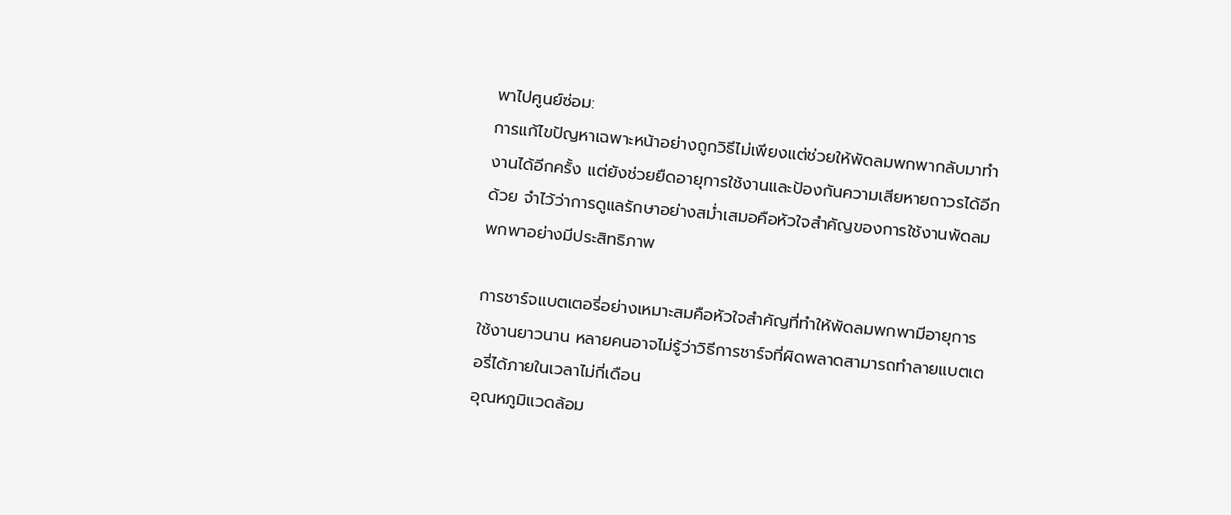พาไปศูนย์ซ่อม:
การแก้ไขปัญหาเฉพาะหน้าอย่างถูกวิธีไม่เพียงแต่ช่วยให้พัดลมพกพากลับมาทำงานได้อีกครั้ง แต่ยังช่วยยืดอายุการใช้งานและป้องกันความเสียหายถาวรได้อีกด้วย จำไว้ว่าการดูแลรักษาอย่างสม่ำเสมอคือหัวใจสำคัญของการใช้งานพัดลมพกพาอย่างมีประสิทธิภาพ

การชาร์จแบตเตอรี่อย่างเหมาะสมคือหัวใจสำคัญที่ทำให้พัดลมพกพามีอายุการใช้งานยาวนาน หลายคนอาจไม่รู้ว่าวิธีการชาร์จที่ผิดพลาดสามารถทำลายแบตเตอรี่ได้ภายในเวลาไม่กี่เดือน
อุณหภูมิแวดล้อม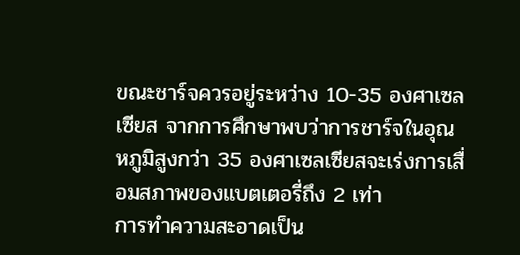ขณะชาร์จควรอยู่ระหว่าง 10-35 องศาเซลเซียส จากการศึกษาพบว่าการชาร์จในอุณหภูมิสูงกว่า 35 องศาเซลเซียสจะเร่งการเสื่อมสภาพของแบตเตอรี่ถึง 2 เท่า
การทำความสะอาดเป็น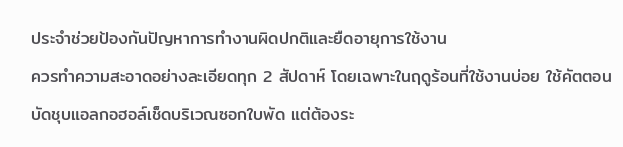ประจำช่วยป้องกันปัญหาการทำงานผิดปกติและยืดอายุการใช้งาน
ควรทำความสะอาดอย่างละเอียดทุก 2 สัปดาห์ โดยเฉพาะในฤดูร้อนที่ใช้งานบ่อย ใช้คัตตอนบัดชุบแอลกอฮอล์เช็ดบริเวณซอกใบพัด แต่ต้องระ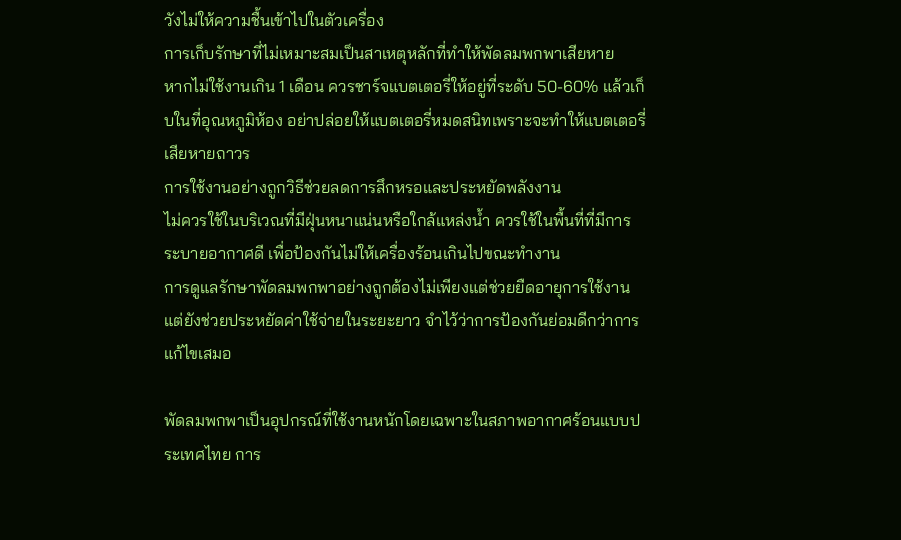วังไม่ให้ความชื้นเข้าไปในตัวเครื่อง
การเก็บรักษาที่ไม่เหมาะสมเป็นสาเหตุหลักที่ทำให้พัดลมพกพาเสียหาย
หากไม่ใช้งานเกิน 1 เดือน ควรชาร์จแบตเตอรี่ให้อยู่ที่ระดับ 50-60% แล้วเก็บในที่อุณหภูมิห้อง อย่าปล่อยให้แบตเตอรี่หมดสนิทเพราะจะทำให้แบตเตอรี่เสียหายถาวร
การใช้งานอย่างถูกวิธีช่วยลดการสึกหรอและประหยัดพลังงาน
ไม่ควรใช้ในบริเวณที่มีฝุ่นหนาแน่นหรือใกล้แหล่งน้ำ ควรใช้ในพื้นที่ที่มีการระบายอากาศดี เพื่อป้องกันไม่ให้เครื่องร้อนเกินไปขณะทำงาน
การดูแลรักษาพัดลมพกพาอย่างถูกต้องไม่เพียงแต่ช่วยยืดอายุการใช้งาน แต่ยังช่วยประหยัดค่าใช้จ่ายในระยะยาว จำไว้ว่าการป้องกันย่อมดีกว่าการแก้ไขเสมอ

พัดลมพกพาเป็นอุปกรณ์ที่ใช้งานหนักโดยเฉพาะในสภาพอากาศร้อนแบบประเทศไทย การ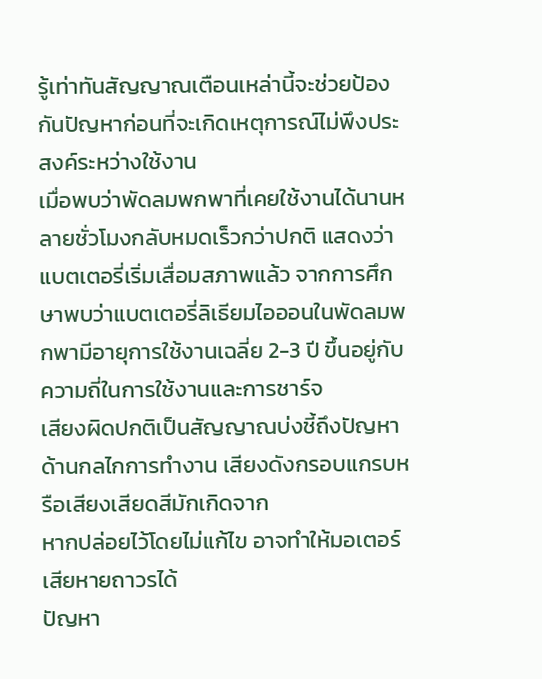รู้เท่าทันสัญญาณเตือนเหล่านี้จะช่วยป้องกันปัญหาก่อนที่จะเกิดเหตุการณ์ไม่พึงประสงค์ระหว่างใช้งาน
เมื่อพบว่าพัดลมพกพาที่เคยใช้งานได้นานหลายชั่วโมงกลับหมดเร็วกว่าปกติ แสดงว่าแบตเตอรี่เริ่มเสื่อมสภาพแล้ว จากการศึกษาพบว่าแบตเตอรี่ลิเธียมไอออนในพัดลมพกพามีอายุการใช้งานเฉลี่ย 2-3 ปี ขึ้นอยู่กับความถี่ในการใช้งานและการชาร์จ
เสียงผิดปกติเป็นสัญญาณบ่งชี้ถึงปัญหาด้านกลไกการทำงาน เสียงดังกรอบแกรบหรือเสียงเสียดสีมักเกิดจาก
หากปล่อยไว้โดยไม่แก้ไข อาจทำให้มอเตอร์เสียหายถาวรได้
ปัญหา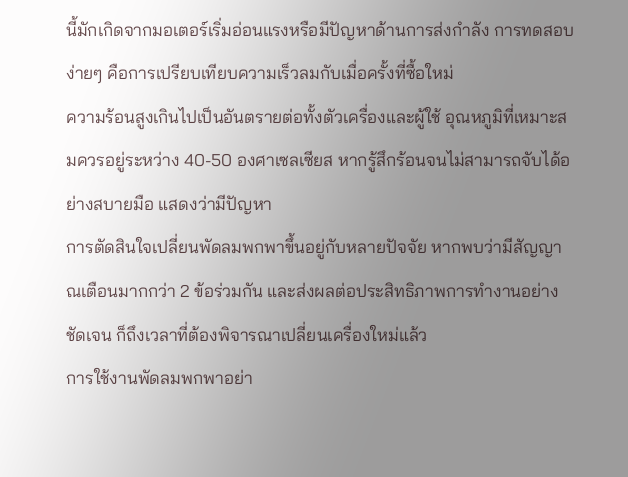นี้มักเกิดจากมอเตอร์เริ่มอ่อนแรงหรือมีปัญหาด้านการส่งกำลัง การทดสอบง่ายๆ คือการเปรียบเทียบความเร็วลมกับเมื่อครั้งที่ซื้อใหม่
ความร้อนสูงเกินไปเป็นอันตรายต่อทั้งตัวเครื่องและผู้ใช้ อุณหภูมิที่เหมาะสมควรอยู่ระหว่าง 40-50 องศาเซลเซียส หากรู้สึกร้อนจนไม่สามารถจับได้อย่างสบายมือ แสดงว่ามีปัญหา
การตัดสินใจเปลี่ยนพัดลมพกพาขึ้นอยู่กับหลายปัจจัย หากพบว่ามีสัญญาณเตือนมากกว่า 2 ข้อร่วมกัน และส่งผลต่อประสิทธิภาพการทำงานอย่างชัดเจน ก็ถึงเวลาที่ต้องพิจารณาเปลี่ยนเครื่องใหม่แล้ว
การใช้งานพัดลมพกพาอย่า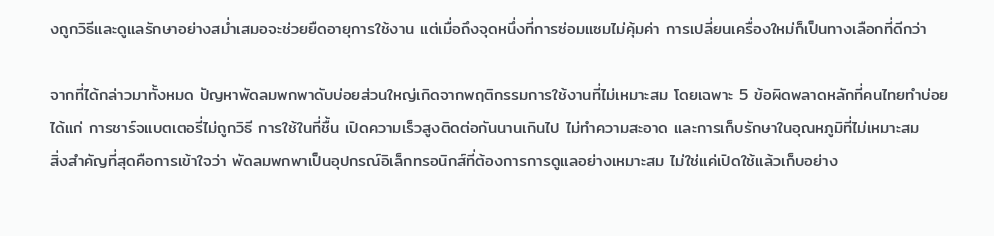งถูกวิธีและดูแลรักษาอย่างสม่ำเสมอจะช่วยยืดอายุการใช้งาน แต่เมื่อถึงจุดหนึ่งที่การซ่อมแซมไม่คุ้มค่า การเปลี่ยนเครื่องใหม่ก็เป็นทางเลือกที่ดีกว่า

จากที่ได้กล่าวมาทั้งหมด ปัญหาพัดลมพกพาดับบ่อยส่วนใหญ่เกิดจากพฤติกรรมการใช้งานที่ไม่เหมาะสม โดยเฉพาะ 5 ข้อผิดพลาดหลักที่คนไทยทำบ่อย ได้แก่ การชาร์จแบตเตอรี่ไม่ถูกวิธี การใช้ในที่ชื้น เปิดความเร็วสูงติดต่อกันนานเกินไป ไม่ทำความสะอาด และการเก็บรักษาในอุณหภูมิที่ไม่เหมาะสม
สิ่งสำคัญที่สุดคือการเข้าใจว่า พัดลมพกพาเป็นอุปกรณ์อิเล็กทรอนิกส์ที่ต้องการการดูแลอย่างเหมาะสม ไม่ใช่แค่เปิดใช้แล้วเก็บอย่าง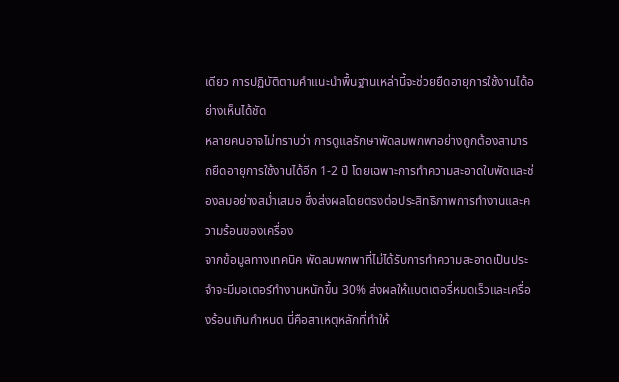เดียว การปฏิบัติตามคำแนะนำพื้นฐานเหล่านี้จะช่วยยืดอายุการใช้งานได้อย่างเห็นได้ชัด
หลายคนอาจไม่ทราบว่า การดูแลรักษาพัดลมพกพาอย่างถูกต้องสามารถยืดอายุการใช้งานได้อีก 1-2 ปี โดยเฉพาะการทำความสะอาดใบพัดและช่องลมอย่างสม่ำเสมอ ซึ่งส่งผลโดยตรงต่อประสิทธิภาพการทำงานและความร้อนของเครื่อง
จากข้อมูลทางเทคนิค พัดลมพกพาที่ไม่ได้รับการทำความสะอาดเป็นประจำจะมีมอเตอร์ทำงานหนักขึ้น 30% ส่งผลให้แบตเตอรี่หมดเร็วและเครื่องร้อนเกินกำหนด นี่คือสาเหตุหลักที่ทำให้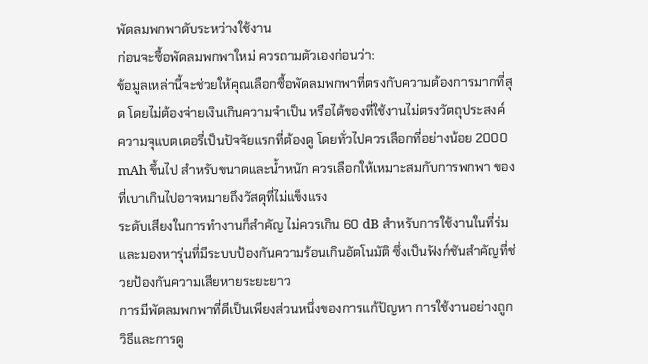พัดลมพกพาดับระหว่างใช้งาน
ก่อนจะซื้อพัดลมพกพาใหม่ ควรถามตัวเองก่อนว่า:
ข้อมูลเหล่านี้จะช่วยให้คุณเลือกซื้อพัดลมพกพาที่ตรงกับความต้องการมากที่สุด โดยไม่ต้องจ่ายเงินเกินความจำเป็น หรือได้ของที่ใช้งานไม่ตรงวัตถุประสงค์
ความจุแบตเตอรี่เป็นปัจจัยแรกที่ต้องดู โดยทั่วไปควรเลือกที่อย่างน้อย 2000 mAh ขึ้นไป สำหรับขนาดและน้ำหนัก ควรเลือกให้เหมาะสมกับการพกพา ของที่เบาเกินไปอาจหมายถึงวัสดุที่ไม่แข็งแรง
ระดับเสียงในการทำงานก็สำคัญ ไม่ควรเกิน 60 dB สำหรับการใช้งานในที่ร่ม และมองหารุ่นที่มีระบบป้องกันความร้อนเกินอัตโนมัติ ซึ่งเป็นฟังก์ชันสำคัญที่ช่วยป้องกันความเสียหายระยะยาว
การมีพัดลมพกพาที่ดีเป็นเพียงส่วนหนึ่งของการแก้ปัญหา การใช้งานอย่างถูกวิธีและการดู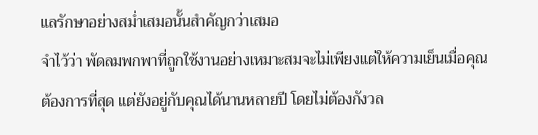แลรักษาอย่างสม่ำเสมอนั้นสำคัญกว่าเสมอ
จำไว้ว่า พัดลมพกพาที่ถูกใช้งานอย่างเหมาะสมจะไม่เพียงแต่ให้ความเย็นเมื่อคุณต้องการที่สุด แต่ยังอยู่กับคุณได้นานหลายปี โดยไม่ต้องกังวล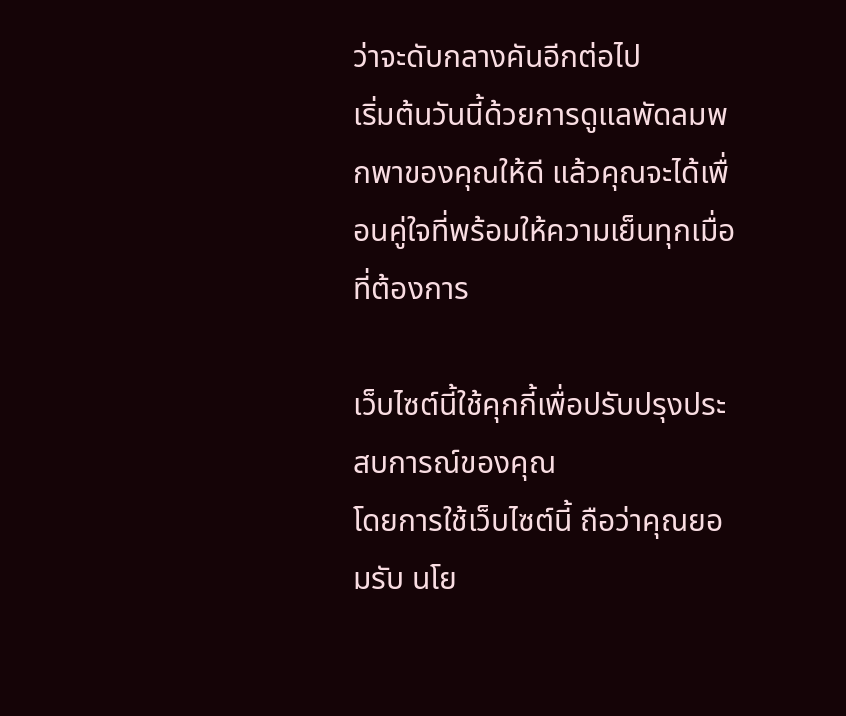ว่าจะดับกลางคันอีกต่อไป
เริ่มต้นวันนี้ด้วยการดูแลพัดลมพกพาของคุณให้ดี แล้วคุณจะได้เพื่อนคู่ใจที่พร้อมให้ความเย็นทุกเมื่อที่ต้องการ

เว็บไซต์นี้ใช้คุกกี้เพื่อปรับปรุงประสบการณ์ของคุณ
โดยการใช้เว็บไซต์นี้ ถือว่าคุณยอมรับ นโย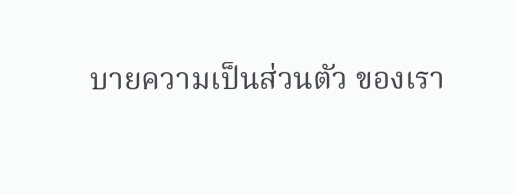บายความเป็นส่วนตัว ของเรา